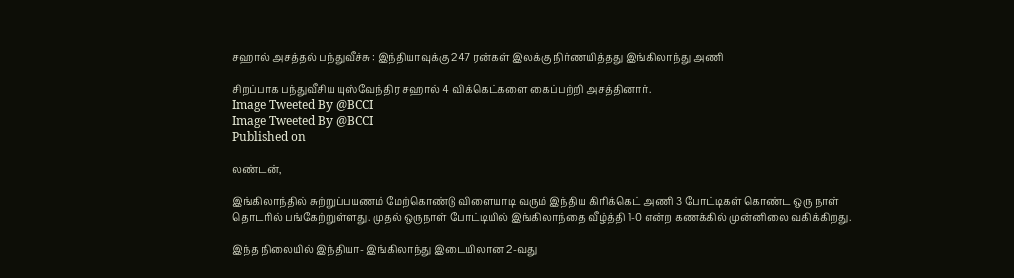சஹால் அசத்தல் பந்துவீச்சு : இந்தியாவுக்கு 247 ரன்கள் இலக்கு நிர்ணயித்தது இங்கிலாந்து அணி

சிறப்பாக பந்துவீசிய யுஸ்வேந்திர சஹால் 4 விக்கெட்களை கைப்பற்றி அசத்தினார்.
Image Tweeted By @BCCI
Image Tweeted By @BCCI
Published on

லண்டன்,

இங்கிலாந்தில் சுற்றுப்பயணம் மேற்கொண்டு விளையாடி வரும் இந்திய கிரிக்கெட் அணி 3 போட்டிகள் கொண்ட ஒரு நாள் தொடரில் பங்கேற்றுள்ளது. முதல் ஒருநாள் போட்டியில் இங்கிலாந்தை வீழ்த்தி 1-0 என்ற கணக்கில் முன்னிலை வகிக்கிறது.

இந்த நிலையில் இந்தியா- இங்கிலாந்து இடையிலான 2-வது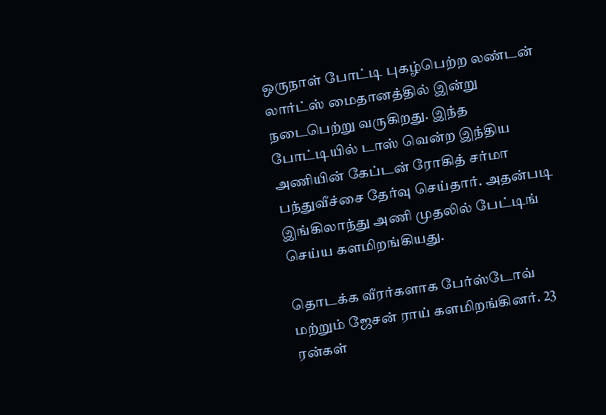ஒருநாள் போட்டி புகழ்பெற்ற லண்டன் லார்ட்ஸ் மைதானத்தில் இன்று நடைபெற்று வருகிறது. இந்த போட்டியில் டாஸ் வென்ற இந்திய அணியின் கேப்டன் ரோகித் சர்மா பந்துவீச்சை தேர்வு செய்தார். அதன்படி இங்கிலாந்து அணி முதலில் பேட்டிங் செய்ய களமிறங்கியது.

தொடக்க வீரர்களாக பேர்ஸ்டோவ் மற்றும் ஜேசன் ராய் களமிறங்கினர். 23 ரன்கள்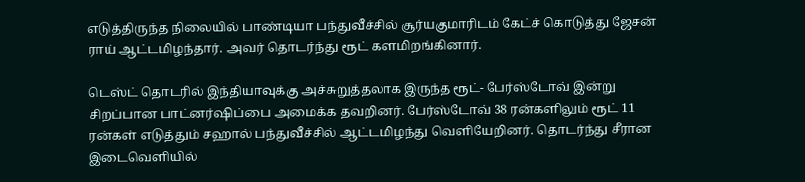எடுத்திருந்த நிலையில் பாண்டியா பந்துவீச்சில் சூர்யகுமாரிடம் கேட்ச் கொடுத்து ஜேசன் ராய் ஆட்டமிழந்தார். அவர் தொடர்ந்து ரூட் களமிறங்கினார்.

டெஸ்ட் தொடரில் இந்தியாவுக்கு அச்சுறுத்தலாக இருந்த ரூட்- பேர்ஸ்டோவ் இன்று சிறப்பான பாட்னர்ஷிப்பை அமைக்க தவறினர். பேர்ஸ்டோவ் 38 ரன்களிலும் ரூட் 11 ரன்கள் எடுத்தும் சஹால் பந்துவீச்சில் ஆட்டமிழந்து வெளியேறினர். தொடர்ந்து சீரான இடைவெளியில்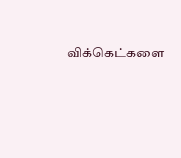விக்கெட்களை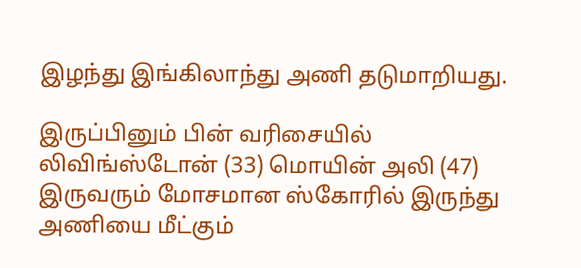இழந்து இங்கிலாந்து அணி தடுமாறியது.

இருப்பினும் பின் வரிசையில் லிவிங்ஸ்டோன் (33) மொயின் அலி (47) இருவரும் மோசமான ஸ்கோரில் இருந்து அணியை மீட்கும்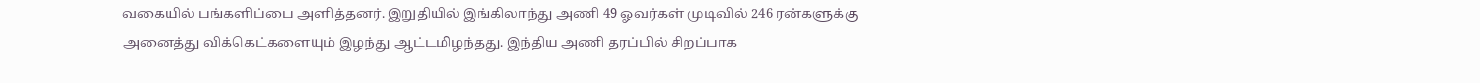வகையில் பங்களிப்பை அளித்தனர். இறுதியில் இங்கிலாந்து அணி 49 ஓவர்கள் முடிவில் 246 ரன்களுக்கு அனைத்து விக்கெட்களையும் இழந்து ஆட்டமிழந்தது. இந்திய அணி தரப்பில் சிறப்பாக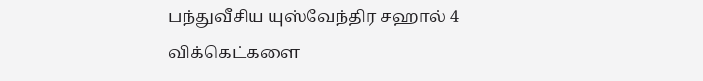பந்துவீசிய யுஸ்வேந்திர சஹால் 4 விக்கெட்களை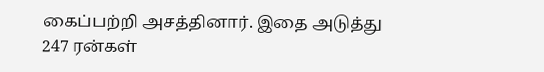கைப்பற்றி அசத்தினார். இதை அடுத்து 247 ரன்கள்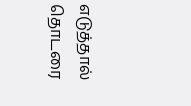எடுத்தால் தொடரை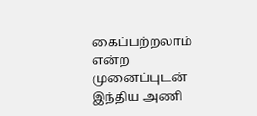கைப்பற்றலாம் என்ற முனைப்புடன் இந்திய அணி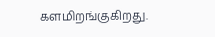களமிறங்குகிறது.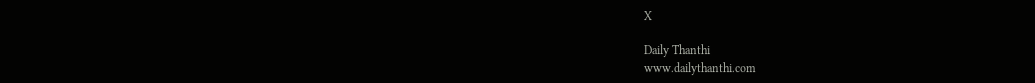X

Daily Thanthi
www.dailythanthi.com